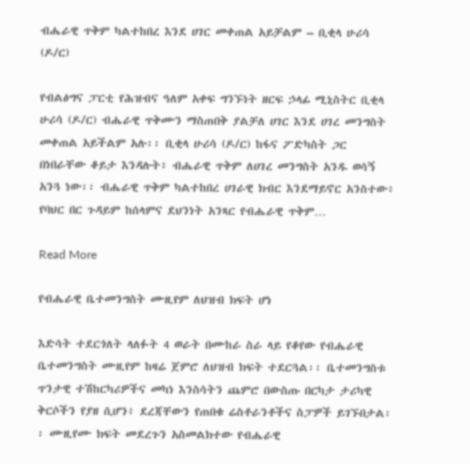ብሔራዊ ጥቅም ካልተከበረ እንደ ሀገር መቀጠል አይቻልም – ቢቂላ ሁሪሳ (ዶ/ር)

የብልፅግና ፓርቲ የሕዝብና ዓለም አቀፍ ግንኙነት ዘርፍ ኃላፊ ሚኒስትር ቢቂላ ሁሪሳ (ዶ/ር) ብሔራዊ ጥቅሙን ማስጠበቅ ያልቻለ ሀገር እንደ ሀገረ መንግስት መቀጠል አይችልም አሉ፡፡ ቢቂላ ሁሪሳ (ዶ/ር) ከፋና ፖድካስት ጋር በነበራቸው ቆይታ እንዳሉት፥ ብሔራዊ ጥቅም ለሀገረ መንግስት አንዱ ወሳኝ አንጓ ነው፡፡ ብሔራዊ ጥቅም ካልተከበረ ሀገራዊ ክብር እንደማይኖር አንስተው፥ የባህር በር ጉዳይም ከሰላምና ደህንነት አንጻር የብሔራዊ ጥቅም…

Read More

የብሔራዊ ቤተመንግስት ሙዚየም ለህዝብ ክፍት ሆነ

እድሳት ተደርጎለት ላለፉት 4 ወራት በሙከራ ስራ ላይ የቆየው የብሔራዊ ቤተመንግስት ሙዚየም ከዛሬ ጀምሮ ለህዝብ ክፍት ተደርጓል፡፡ ቤተመንግስቱ ጥንታዊ ተሽከርካሪዎችና መካነ እንስሳትን ጨምሮ በውስጡ በርካታ ታሪካዊ ቅርሶችን የያዘ ሲሆን፥ ደረጃቸውን የጠበቁ ሬስቶራንቶችና ስፓዎች ይገኙበታል፡፡ ሙዚየሙ ክፍት መደረጉን አስመልክተው የብሔራዊ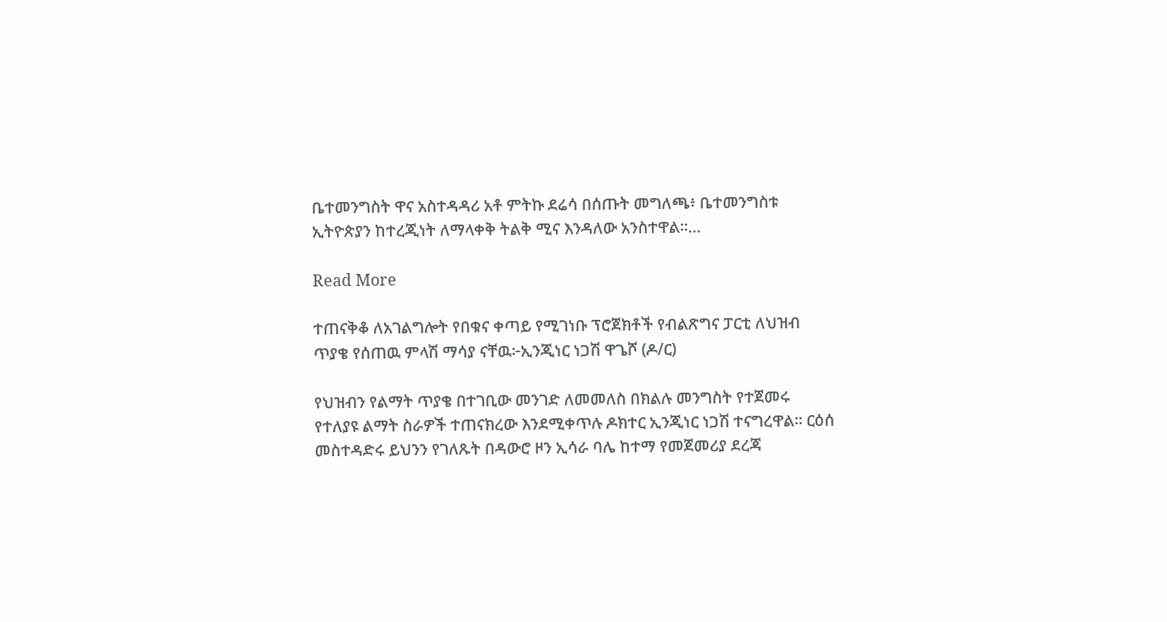ቤተመንግስት ዋና አስተዳዳሪ አቶ ምትኩ ደሬሳ በሰጡት መግለጫ፥ ቤተመንግስቱ ኢትዮጵያን ከተረጂነት ለማላቀቅ ትልቅ ሚና እንዳለው አንስተዋል፡፡…

Read More

ተጠናቅቆ ለአገልግሎት የበቁና ቀጣይ የሚገነቡ ፕሮጀክቶች የብልጽግና ፓርቲ ለህዝብ ጥያቄ የሰጠዉ ምላሽ ማሳያ ናቸዉ፦ኢንጂነር ነጋሽ ዋጌሾ (ዶ/ር)

የህዝብን የልማት ጥያቄ በተገቢው መንገድ ለመመለስ በክልሉ መንግስት የተጀመሩ የተለያዩ ልማት ስራዎች ተጠናክረው እንደሚቀጥሉ ዶክተር ኢንጂነር ነጋሽ ተናግረዋል። ርዕሰ መስተዳድሩ ይህንን የገለጹት በዳውሮ ዞን ኢሳራ ባሌ ከተማ የመጀመሪያ ደረጃ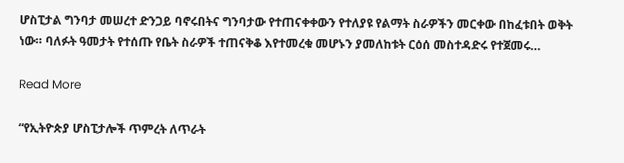ሆስፒታል ግንባታ መሠረተ ድንጋይ ባኖሩበትና ግንባታው የተጠናቀቀውን የተለያዩ የልማት ስራዎችን መርቀው በከፈቱበት ወቅት ነው። ባለፉት ዓመታት የተሰጡ የቤት ስራዎች ተጠናቅቆ እየተመረቁ መሆኑን ያመለከቱት ርዕሰ መስተዳድሩ የተጀመሩ…

Read More

“የኢትዮጵያ ሆስፒታሎች ጥምረት ለጥራት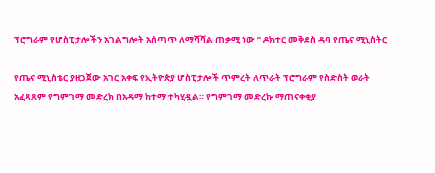ፕሮግራም የሆስፒታሎችን አገልግሎት አሰጣጥ ለማሻሻል ጠቃሚ ነው ” ዶክተር መቅደስ ዳባ የጤና ሚኒስትር

የጤና ሚኒስቴር ያዘጋጀው አገር አቀፍ የኢትዮጵያ ሆስፒታሎች ጥምረት ለጥራት ፕሮግራም የስድስት ወራት አፈጻጸም የግምገማ መድረክ በአዳማ ከተማ ተካሂዷል። የግምገማ መድረኩ ማጠናቀቂያ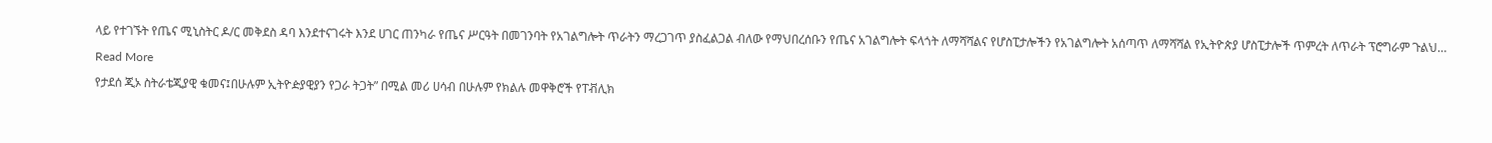ላይ የተገኙት የጤና ሚኒስትር ዶ/ር መቅደስ ዳባ እንደተናገሩት እንደ ሀገር ጠንካራ የጤና ሥርዓት በመገንባት የአገልግሎት ጥራትን ማረጋገጥ ያስፈልጋል ብለው የማህበረሰቡን የጤና አገልግሎት ፍላጎት ለማሻሻልና የሆስፒታሎችን የአገልግሎት አሰጣጥ ለማሻሻል የኢትዮጵያ ሆስፒታሎች ጥምረት ለጥራት ፕሮግራም ጉልህ…

Read More

የታደሰ ጂኦ ስትራቴጂያዊ ቁመና፤በሁሉም ኢትዮዽያዊያን የጋራ ትጋት” በሚል መሪ ሀሳብ በሁሉም የክልሉ መዋቅሮች የፐቭሊክ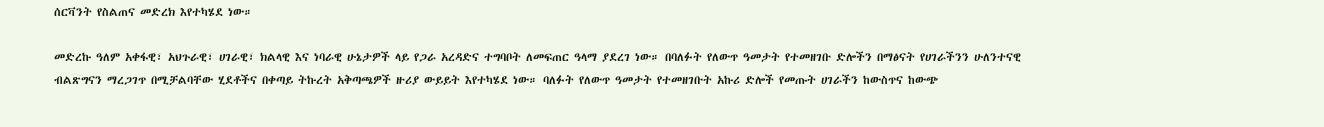ሰርቫንት የስልጠና መድረክ እየተካሄደ ነው።

መድረኩ ዓለም አቀፋዊ፣ አህጉራዊ፣ ሀገራዊ፣ ክልላዊ እና ነባራዊ ሁኔታዎች ላይ የጋራ አረዳድና ተግባቦት ለመፍጠር ዓላማ ያደረገ ነው። በባለፉት የለውጥ ዓመታት የተመዘገቡ ድሎችን በማፅናት የሀገራችንን ሁለንተናዊ ብልጽግናን ማረጋገጥ በሚቻልባቸው ሂደቶችና በቀጣይ ትኩረት አቅጣጫዎች ዙሪያ ውይይት እየተካሄደ ነው። ባለፉት የለውጥ ዓመታት የተመዘገቡት አኩሪ ድሎች የመጡት ሀገራችን ከውስጥና ከውጭ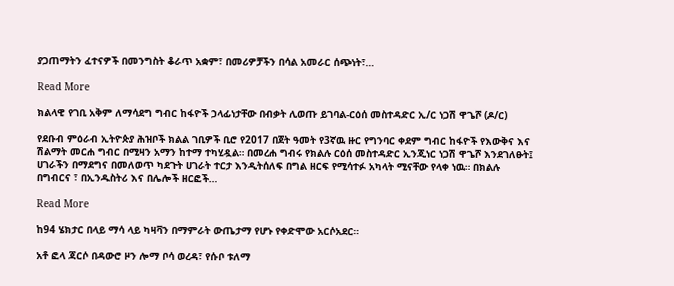ያጋጠማትን ፈተናዎች በመንግስት ቆራጥ አቋም፣ በመሪዎቻችን በሳል አመራር ሰጭነት፣…

Read More

ክልላዊ የገቢ አቅም ለማሳደግ ግብር ከፋዮች ኃላፊነታቸው በብቃት ሊወጡ ይገባል-ርዕሰ መስተዳድር ኢ/ር ነጋሽ ዋጌሾ (ዶ/ር)

የደቡብ ምዕራብ ኢትዮጵያ ሕዝቦች ክልል ገቢዎች ቢሮ የ2017 በጀት ዓመት የ3ኛዉ ዙር የግንባር ቀደም ግብር ከፋዮች የእውቅና እና ሽልማት መርሐ ግብር በሚዛን አማን ከተማ ተካሂዷል። በመረሐ ግብሩ የክልሉ ርዕሰ መስተዳድር ኢንጂነር ነጋሽ ዋጌሾ እንደገለፁት፤ ሀገራችን በማደግና በመለወጥ ካደጉት ሀገራት ተርታ እንዲትሰለፍ በግል ዘርፍ የሚሳተፉ አካላት ሚናቸው የላቀ ነዉ። በክልሉ በግብርና ፣ በኢንዱስትሪ እና በሌሎች ዘርፎች…

Read More

ከ94 ሄክታር በላይ ማሳ ላይ ካዛቫን በማምራት ውጤታማ የሆኑ የቀድሞው አርሶአደር።

አቶ ፎላ ጃርሶ በዳውሮ ዞን ሎማ ቦሳ ወረዳ፣ የሱቦ ቱለማ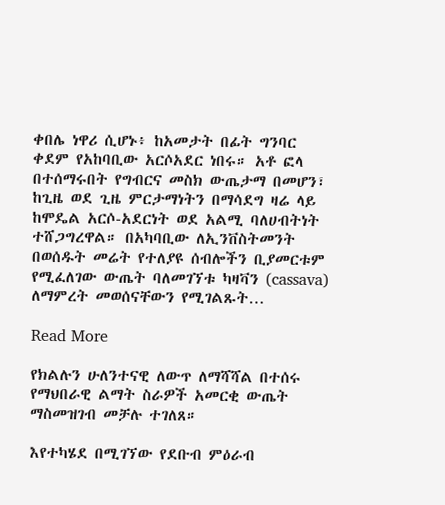ቀበሌ ነዋሪ ሲሆኑ፥ ከአመታት በፊት ግንባር ቀደም የአከባቢው አርሶአደር ነበሩ። አቶ ፎላ በተሰማሩበት የግብርና መስክ ውጤታማ በመሆን፣ ከጊዜ ወደ ጊዜ ምርታማነትን በማሳደግ ዛሬ ላይ ከሞዴል አርሶ-አደርነት ወደ አልሚ ባለሀብትነት ተሸጋግረዋል። በአካባቢው ለኢንቨስትመንት በወሰዱት መሬት የተለያዩ ሰብሎችን ቢያመርቱም የሚፈለገው ውጤት ባለመገኘቱ ካዛቫን (cassava) ለማምረት መወሰናቸውን የሚገልጹት…

Read More

የክልሉን ሁለንተናዊ ለውጥ ለማሻሻል በተሰሩ የማህበራዊ ልማት ስራዎች አመርቂ ውጤት ማስመዝገብ መቻሉ ተገለጸ።

እየተካሄደ በሚገኘው የደቡብ ምዕራብ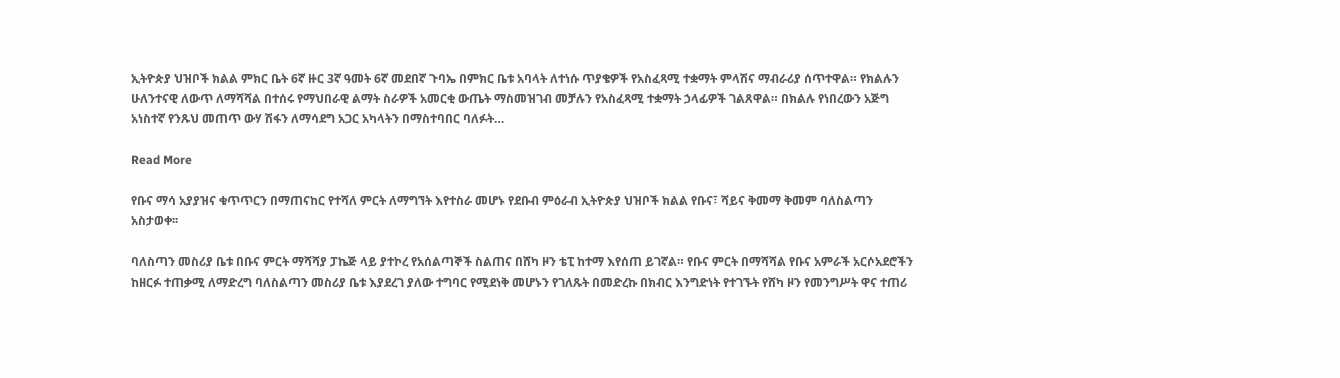ኢትዮጵያ ህዝቦች ክልል ምክር ቤት 6ኛ ዙር 3ኛ ዓመት 6ኛ መደበኛ ጉባኤ በምክር ቤቱ አባላት ለተነሱ ጥያቄዎች የአስፈጻሚ ተቋማት ምላሽና ማብራሪያ ሰጥተዋል። የክልሉን ሁለንተናዊ ለውጥ ለማሻሻል በተሰሩ የማህበራዊ ልማት ስራዎች አመርቂ ውጤት ማስመዝገብ መቻሉን የአስፈጻሚ ተቋማት ኃላፊዎች ገልጸዋል። በክልሉ የነበረውን አጅግ አነስተኛ የንጹህ መጠጥ ውሃ ሽፋን ለማሳደግ አጋር አካላትን በማስተባበር ባለፉት…

Read More

የቡና ማሳ አያያዝና ቁጥጥርን በማጠናከር የተሻለ ምርት ለማግኘት እየተስራ መሆኑ የደቡብ ምዕራብ ኢትዮጵያ ህዝቦች ክልል የቡና፣ ሻይና ቅመማ ቅመም ባለስልጣን አስታወቀ፡፡

ባለስጣን መስሪያ ቤቱ በቡና ምርት ማሻሻያ ፓኬጅ ላይ ያተኮረ የአሰልጣኞች ስልጠና በሸካ ዞን ቴፒ ከተማ እየሰጠ ይገኛል። የቡና ምርት በማሻሻል የቡና አምራች አርሶአደሮችን ከዘርፉ ተጠቃሚ ለማድረግ ባለስልጣን መስሪያ ቤቱ እያደረገ ያለው ተግባር የሚደነቅ መሆኑን የገለጹት በመድረኩ በክብር እንግድነት የተገኙት የሸካ ዞን የመንግሥት ዋና ተጠሪ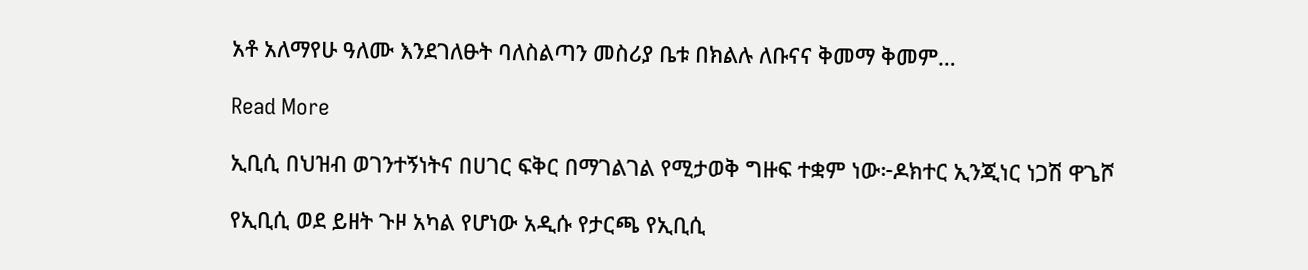አቶ አለማየሁ ዓለሙ እንደገለፁት ባለስልጣን መስሪያ ቤቱ በክልሉ ለቡናና ቅመማ ቅመም…

Read More

ኢቢሲ በህዝብ ወገንተኝነትና በሀገር ፍቅር በማገልገል የሚታወቅ ግዙፍ ተቋም ነው፦ዶክተር ኢንጂነር ነጋሽ ዋጌሾ

የኢቢሲ ወደ ይዘት ጉዞ አካል የሆነው አዲሱ የታርጫ የኢቢሲ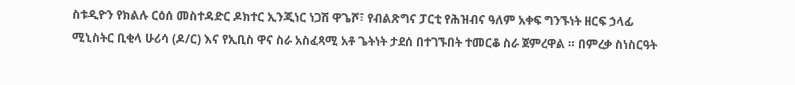ስቱዲዮን የክልሉ ርዕሰ መስተዳድር ዶክተር ኢንጂነር ነጋሽ ዋጌሾ፣ የብልጽግና ፓርቲ የሕዝብና ዓለም አቀፍ ግንኙነት ዘርፍ ኃላፊ ሚኒስትር ቢቂላ ሁሪሳ (ዶ/ር) እና የኢቢስ ዋና ስራ አስፈጻሚ አቶ ጌትነት ታደሰ በተገኙበት ተመርቆ ስራ ጀምረዋል ። በምረቃ ስነስርዓት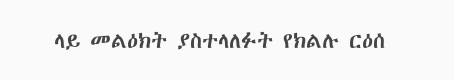ላይ መልዕክት ያስተላለፉት የክልሉ ርዕሰ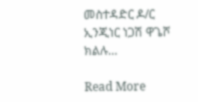መስተዳድር ዶ/ር ኢንጂነር ነጋሽ ዋጌሾ ክልሉ…

Read More